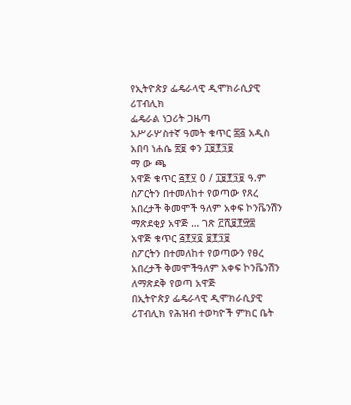የኢትዮጵያ ፌዴራላዊ ዲሞክራሲያዊ ሪፐብሊክ
ፌዴራል ነጋሪት ጋዜጣ
አሥራሦስተኛ ዓመት ቁጥር ፷፭ አዲስ አበባ ነሐሴ ፳፱ ቀን ፲፱፻፺፱
ማ ው ጫ
አዋጅ ቁጥር ፭፻፶ 0 / ፲፱፻፺፱ ዓ.ም
ስፖርትን በተመለከተ የወጣው የጸረ አበረታች ቅመሞች ዓለም አቀፍ ኮንቬንሽን ማጽደቂያ አዋጅ … ገጽ ፫ሺ፱፻፵፰
አዋጅ ቁጥር ፭፻፶፬ ፱፻፺፱
ስፖርትን በተመለከተ የወጣውን የፀረ አበረታች ቅመሞችዓለም አቀፍ ኮንቬንሽን ለማጽደቅ የወጣ አዋጅ
በኢትዮጵያ ፌዴራላዊ ዲሞክራሲያዊ ሪፐብሊክ የሕዝብ ተወካዮች ምክር ቤት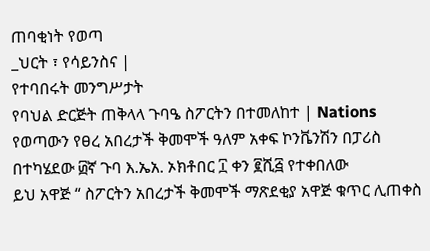ጠባቂነት የወጣ
_ህርት ፣ የሳይንስና |
የተባበሩት መንግሥታት
የባህል ድርጅት ጠቅላላ ጉባዔ ስፖርትን በተመለከተ | Nations የወጣውን የፀረ አበረታች ቅመሞች ዓለም አቀፍ ኮንቬንሽን በፓሪስ በተካሄደው ፴ኛ ጉባ እ.ኤአ. ኦክቶበር ፲ ቀን ፪ሺ፭ የተቀበለው
ይህ አዋጅ “ ስፖርትን አበረታች ቅመሞች ማጽደቂያ አዋጅ ቁጥር ሊጠቀስ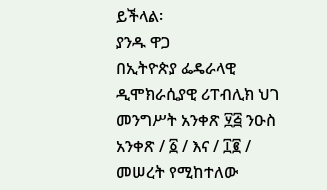ይችላል፡
ያንዱ ዋጋ
በኢትዮጵያ ፌዴራላዊ ዲሞክራሲያዊ ሪፐብሊክ ህገ መንግሥት አንቀጽ ፶፭ ንዑስ አንቀጽ / ፩ / እና / ፲፪ / መሠረት የሚከተለው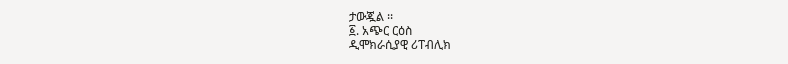ታውጇል ፡፡
፩. አጭር ርዕስ
ዲሞክራሲያዊ ሪፐብሊክ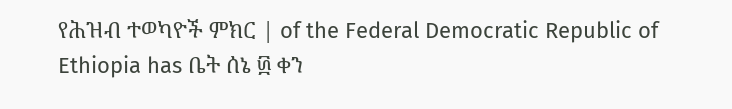የሕዝብ ተወካዮች ምክር | of the Federal Democratic Republic of Ethiopia has ቤት ሰኔ ፴ ቀን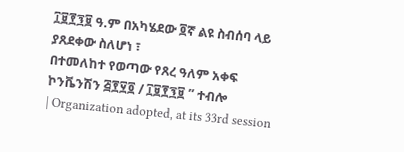፲፱፻፺፱ ዓ.ም በአካሄደው ፬ኛ ልዩ ስብሰባ ላይ ያጸደቀው ስለሆነ ፣
በተመለከተ የወጣው የጸረ ዓለም አቀፍ ኮንቬንሽን ፭፻፶፬ / ፲፱፻፺፱ ” ተብሎ
| Organization adopted, at its 33rd session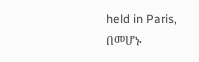held in Paris,
በመሆኑ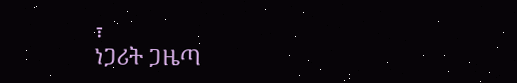፣
ነጋሪት ጋዜጣ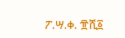ፖ.ሣ.ቀ. ፹ሺ፩